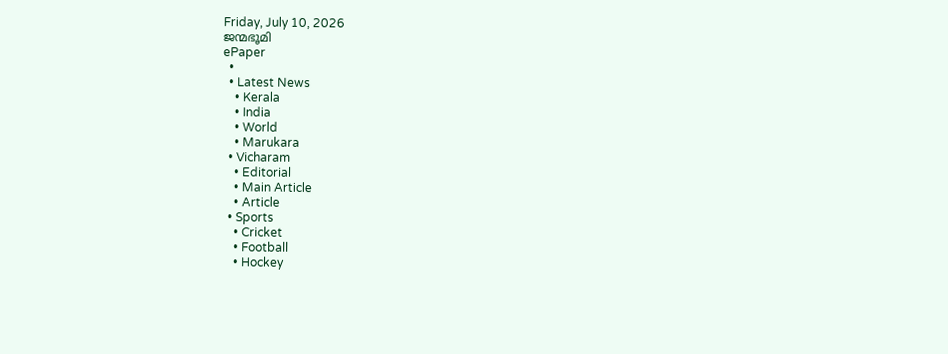Friday, July 10, 2026
ജന്മഭൂമി
ePaper
  •
  • Latest News
    • Kerala
    • India
    • World
    • Marukara
  • Vicharam
    • Editorial
    • Main Article
    • Article
  • Sports
    • Cricket
    • Football
    • Hockey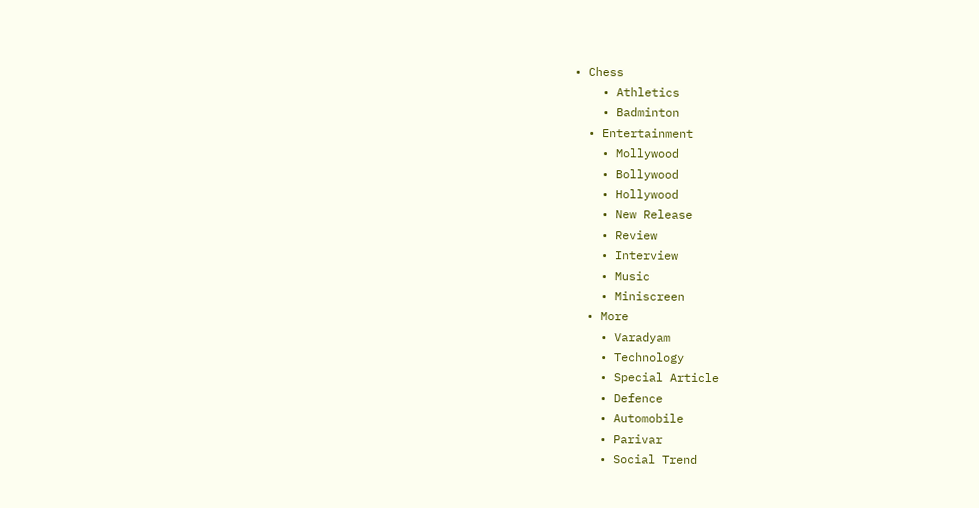• Chess
    • Athletics
    • Badminton
  • Entertainment
    • Mollywood
    • Bollywood
    • Hollywood
    • New Release
    • Review
    • Interview
    • Music
    • Miniscreen
  • More
    • Varadyam
    • Technology
    • Special Article
    • Defence
    • Automobile
    • Parivar
    • Social Trend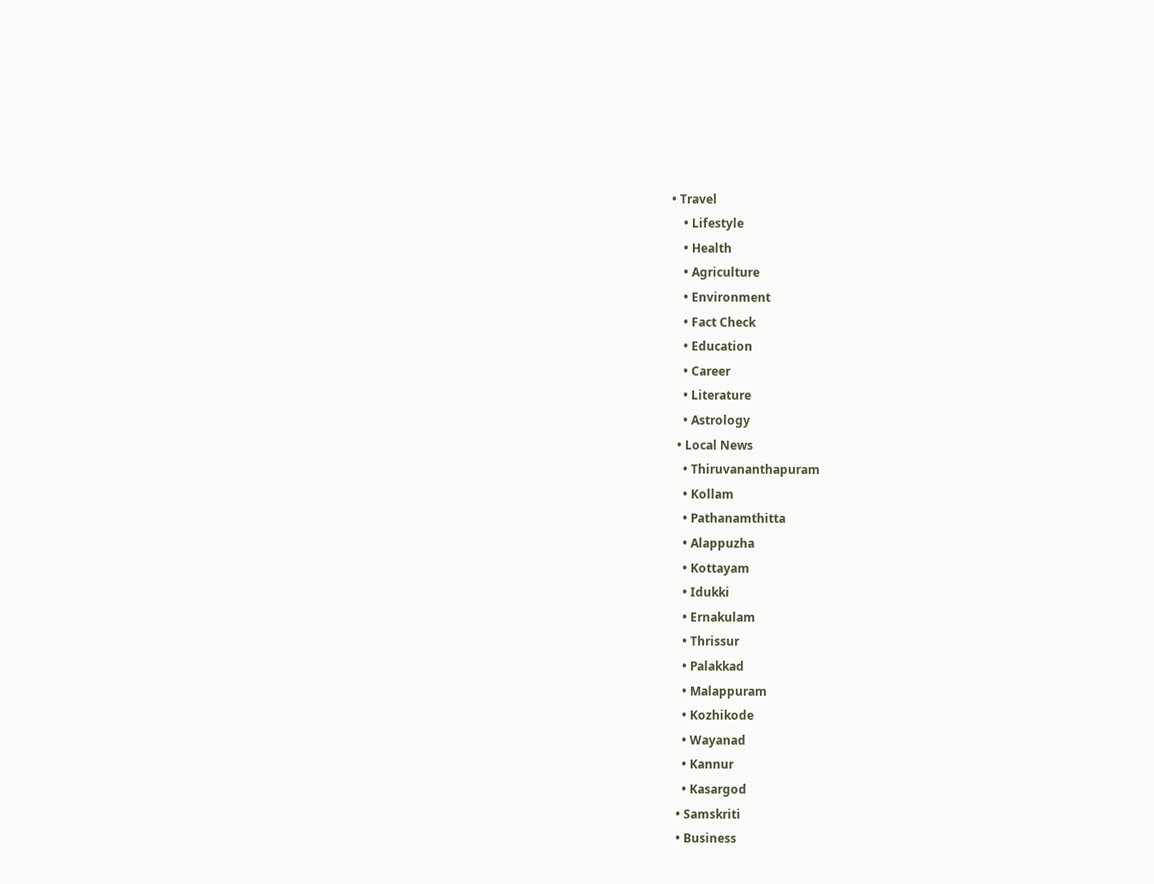• Travel
    • Lifestyle
    • Health
    • Agriculture
    • Environment
    • Fact Check
    • Education
    • Career
    • Literature
    • Astrology
  • Local News
    • Thiruvananthapuram
    • Kollam
    • Pathanamthitta
    • Alappuzha
    • Kottayam
    • Idukki
    • Ernakulam
    • Thrissur
    • Palakkad
    • Malappuram
    • Kozhikode
    • Wayanad
    • Kannur
    • Kasargod
  • Samskriti
  • Business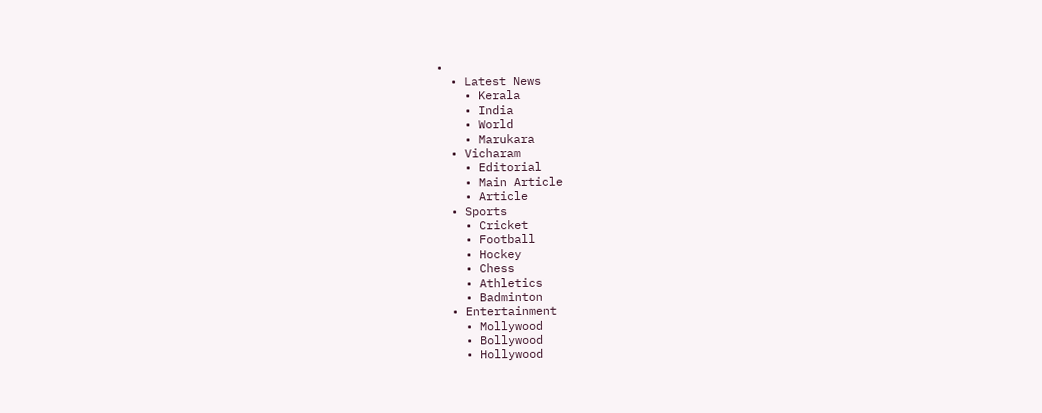•
  • Latest News
    • Kerala
    • India
    • World
    • Marukara
  • Vicharam
    • Editorial
    • Main Article
    • Article
  • Sports
    • Cricket
    • Football
    • Hockey
    • Chess
    • Athletics
    • Badminton
  • Entertainment
    • Mollywood
    • Bollywood
    • Hollywood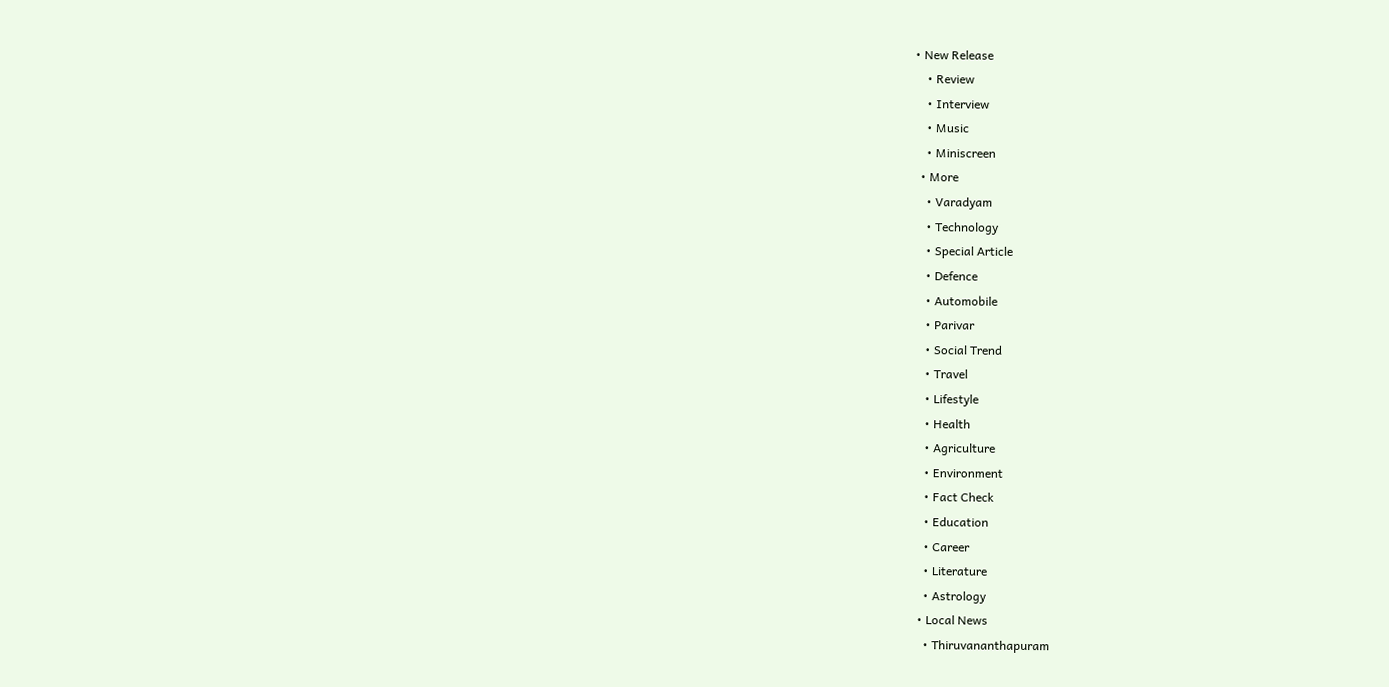• New Release
    • Review
    • Interview
    • Music
    • Miniscreen
  • More
    • Varadyam
    • Technology
    • Special Article
    • Defence
    • Automobile
    • Parivar
    • Social Trend
    • Travel
    • Lifestyle
    • Health
    • Agriculture
    • Environment
    • Fact Check
    • Education
    • Career
    • Literature
    • Astrology
  • Local News
    • Thiruvananthapuram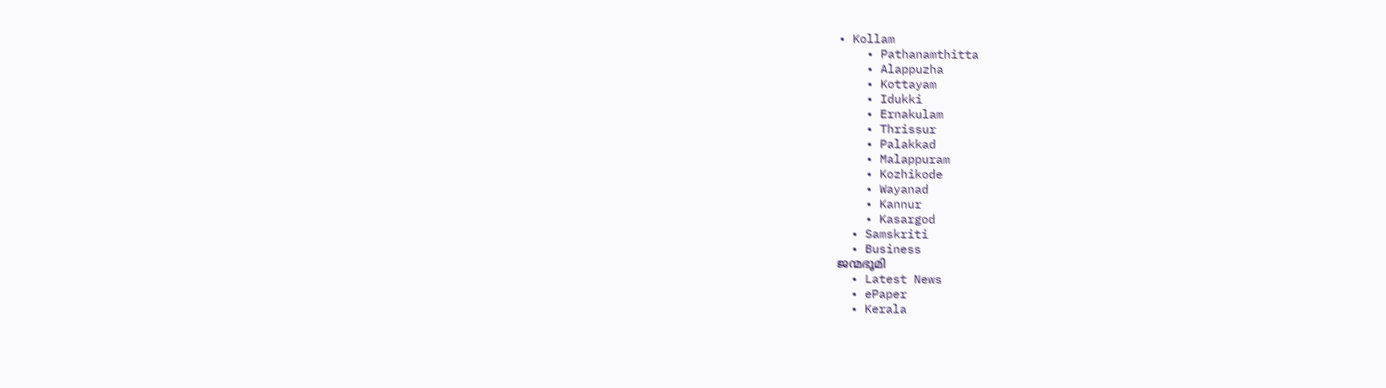• Kollam
    • Pathanamthitta
    • Alappuzha
    • Kottayam
    • Idukki
    • Ernakulam
    • Thrissur
    • Palakkad
    • Malappuram
    • Kozhikode
    • Wayanad
    • Kannur
    • Kasargod
  • Samskriti
  • Business
ജന്മഭൂമി
  • Latest News
  • ePaper
  • Kerala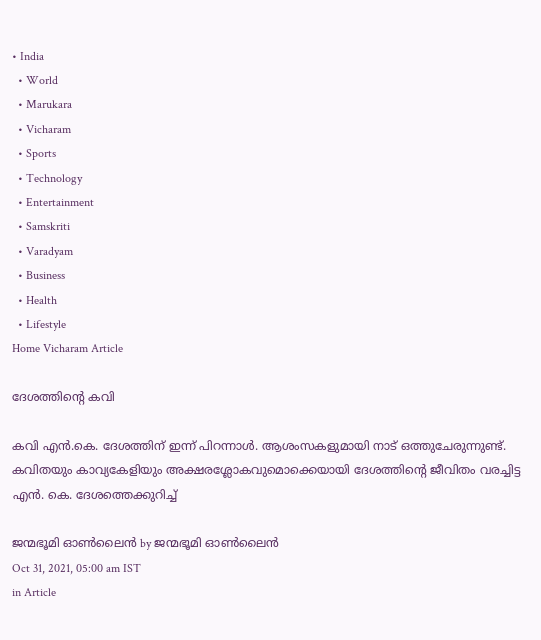• India
  • World
  • Marukara
  • Vicharam
  • Sports
  • Technology
  • Entertainment
  • Samskriti
  • Varadyam
  • Business
  • Health
  • Lifestyle
Home Vicharam Article

ദേശത്തിന്റെ കവി

കവി എന്‍.കെ. ദേശത്തിന് ഇന്ന് പിറന്നാള്‍. ആശംസകളുമായി നാട് ഒത്തുചേരുന്നുണ്ട്. കവിതയും കാവ്യകേളിയും അക്ഷരശ്ലോകവുമൊക്കെയായി ദേശത്തിന്റെ ജീവിതം വരച്ചിട്ട എന്‍. കെ. ദേശത്തെക്കുറിച്ച്

ജന്മഭൂമി ഓണ്‍ലൈന്‍ by ജന്മഭൂമി ഓണ്‍ലൈന്‍
Oct 31, 2021, 05:00 am IST
in Article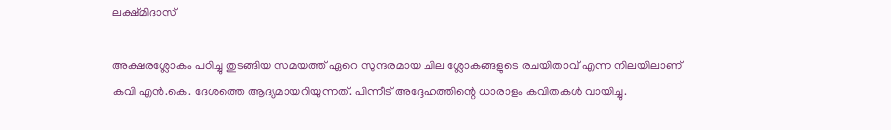ലക്ഷ്മിദാസ്

അക്ഷരശ്ലോകം പഠിച്ചു തുടങ്ങിയ സമയത്ത് ഏറെ സുന്ദരമായ ചില ശ്ലോകങ്ങളുടെ രചയിതാവ് എന്ന നിലയിലാണ് കവി എന്‍.കെ. ദേശത്തെ ആദ്യമായറിയുന്നത്. പിന്നീട് അദ്ദേഹത്തിന്റെ ധാരാളം കവിതകള്‍ വായിച്ചു.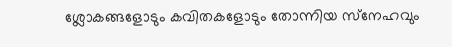ശ്ലോകങ്ങളോടും കവിതകളോടും തോന്നിയ സ്‌നേഹവും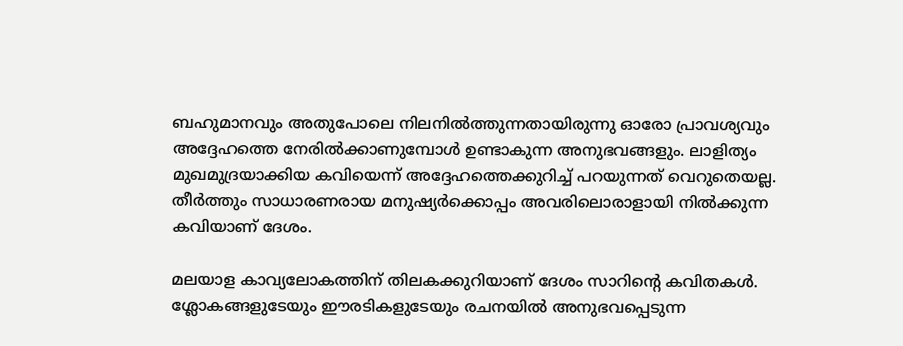ബഹുമാനവും അതുപോലെ നിലനില്‍ത്തുന്നതായിരുന്നു ഓരോ പ്രാവശ്യവും അദ്ദേഹത്തെ നേരില്‍ക്കാണുമ്പോള്‍ ഉണ്ടാകുന്ന അനുഭവങ്ങളും. ലാളിത്യം മുഖമുദ്രയാക്കിയ കവിയെന്ന് അദ്ദേഹത്തെക്കുറിച്ച് പറയുന്നത് വെറുതെയല്ല. തീര്‍ത്തും സാധാരണരായ മനുഷ്യര്‍ക്കൊപ്പം അവരിലൊരാളായി നില്‍ക്കുന്ന കവിയാണ് ദേശം.

മലയാള കാവ്യലോകത്തിന് തിലകക്കുറിയാണ് ദേശം സാറിന്റെ കവിതകള്‍. ശ്ലോകങ്ങളുടേയും ഈരടികളുടേയും രചനയില്‍ അനുഭവപ്പെടുന്ന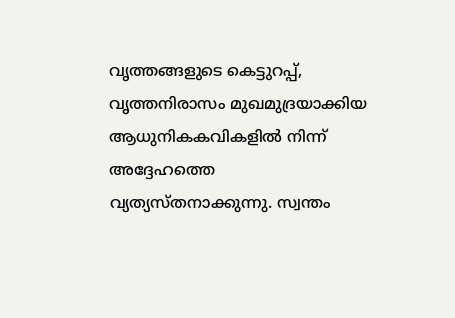വൃത്തങ്ങളുടെ കെട്ടുറപ്പ്, വൃത്തനിരാസം മുഖമുദ്രയാക്കിയ ആധുനികകവികളില്‍ നിന്ന് അദ്ദേഹത്തെ വ്യത്യസ്തനാക്കുന്നു. സ്വന്തം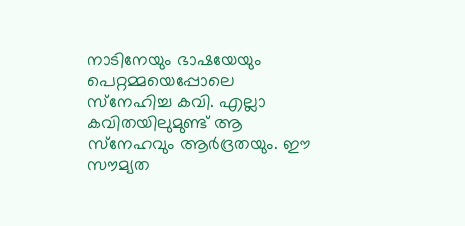നാടിനേയും ഭാഷയേയും പെറ്റമ്മയെപ്പോലെ സ്‌നേഹിച്ച കവി. എല്ലാ കവിതയിലുമുണ്ട് ആ സ്‌നേഹവും ആര്‍ദ്രതയും. ഈ സൗമ്യത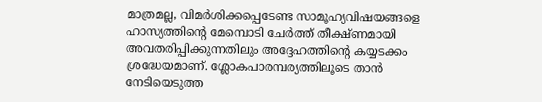മാത്രമല്ല, വിമര്‍ശിക്കപ്പെടേണ്ട സാമൂഹ്യവിഷയങ്ങളെ ഹാസ്യത്തിന്റെ മേമ്പൊടി ചേര്‍ത്ത് തീക്ഷ്ണമായി അവതരിപ്പിക്കുന്നതിലും അദ്ദേഹത്തിന്റെ കയ്യടക്കം ശ്രദ്ധേയമാണ്. ശ്ലോകപാരമ്പര്യത്തിലൂടെ താന്‍ നേടിയെടുത്ത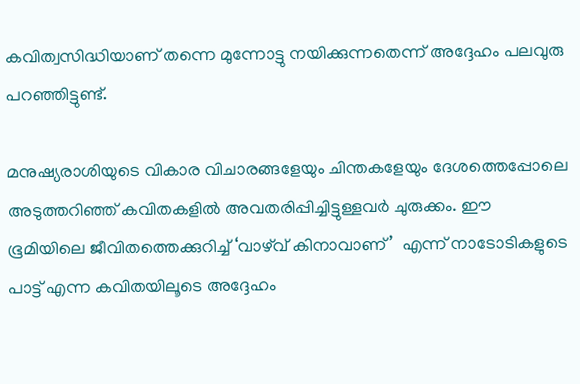കവിത്വസിദ്ധിയാണ് തന്നെ മുന്നോട്ടു നയിക്കുന്നതെന്ന് അദ്ദേഹം പലവുരു പറഞ്ഞിട്ടുണ്ട്.

മനുഷ്യരാശിയുടെ വികാര വിചാരങ്ങളേയും ചിന്തകളേയും ദേശത്തെപ്പോലെ അടുത്തറിഞ്ഞ് കവിതകളില്‍ അവതരിപ്പിച്ചിട്ടുള്ളവര്‍ ചുരുക്കം. ഈ ഭൂമിയിലെ ജീവിതത്തെക്കുറിച്ച് ‘വാഴ്‌വ് കിനാവാണ്’  എന്ന് നാടോടികളുടെ പാട്ട് എന്ന കവിതയിലൂടെ അദ്ദേഹം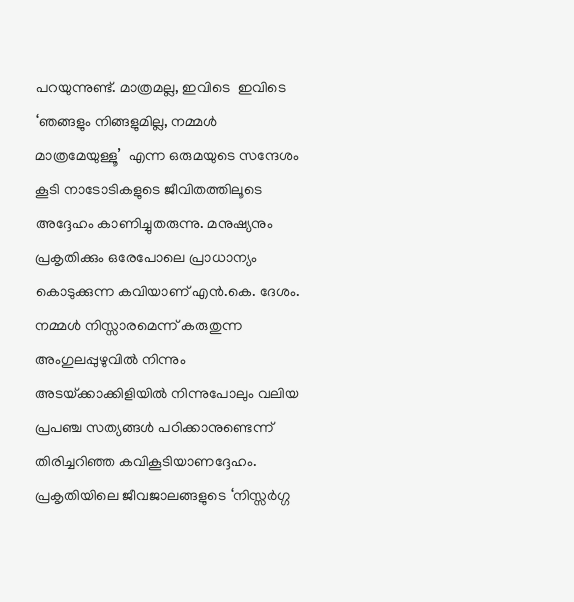പറയുന്നുണ്ട്. മാത്രമല്ല, ഇവിടെ  ഇവിടെ ‘ഞങ്ങളും നിങ്ങളുമില്ല, നമ്മള്‍ മാത്രമേയുള്ളൂ’  എന്ന ഒരുമയുടെ സന്ദേശം കൂടി നാടോടികളുടെ ജീവിതത്തിലൂടെ അദ്ദേഹം കാണിച്ചുതരുന്നു. മനുഷ്യനും പ്രകൃതിക്കും ഒരേപോലെ പ്രാധാന്യം കൊടുക്കുന്ന കവിയാണ് എന്‍.കെ. ദേശം. നമ്മള്‍ നിസ്സാരമെന്ന് കരുതുന്ന അംഗുലപ്പുഴുവില്‍ നിന്നും അടയ്‌ക്കാക്കിളിയില്‍ നിന്നുപോലും വലിയ പ്രപഞ്ച സത്യങ്ങള്‍ പഠിക്കാനുണ്ടെന്ന് തിരിച്ചറിഞ്ഞ കവികൂടിയാണദ്ദേഹം. പ്രകൃതിയിലെ ജീവജാലങ്ങളുടെ ‘നിസ്സര്‍ഗ്ഗ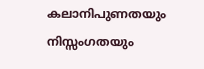കലാനിപുണതയും നിസ്സംഗതയും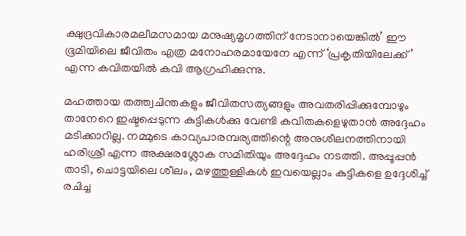ക്ഷുദ്രവികാരമലീമസമായ മനുഷ്യമൃഗത്തിന് നേടാനായെങ്കില്‍’ ഈ ഭൂമിയിലെ ജീവിതം എത്ര മനോഹരമായേനേ എന്ന് ‘പ്രകൃതിയിലേക്ക്’ എന്ന കവിതയില്‍ കവി ആഗ്രഹിക്കുന്നു.

മഹത്തായ തത്ത്വചിന്തകളും ജീവിതസത്യങ്ങളും അവതരിപ്പിക്കുമ്പോഴും താനേറെ ഇഷ്ടപ്പെടുന്ന കുട്ടികള്‍ക്കു വേണ്ടി കവിതകളെഴുതാന്‍ അദ്ദേഹം മടിക്കാറില്ല. നമ്മുടെ കാവ്യപാരമ്പര്യത്തിന്റെ അനുശീലനത്തിനായി ഹരിശ്രീ എന്ന അക്ഷരശ്ലോക സമിതിയും അദ്ദേഹം നടത്തി. അപ്പൂപ്പന്‍ താടി, ചൊട്ടയിലെ ശീലം, മഴത്തുള്ളികള്‍ ഇവയെല്ലാം കുട്ടികളെ ഉദ്ദേശിച്ച് രചിച്ച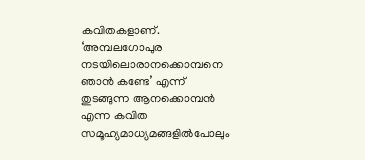കവിതകളാണ്. ‘അമ്പലഗോപുര നടയിലൊരാനക്കൊമ്പനെ ഞാന്‍ കണ്ടേ’ എന്ന് തുടങ്ങുന്ന ആനക്കൊമ്പന്‍ എന്ന കവിത സമൂഹ്യമാധ്യമങ്ങളില്‍പോലും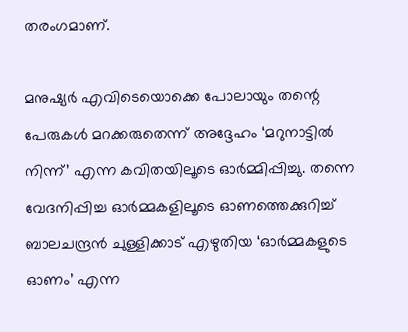തരംഗമാണ്.

മനുഷ്യര്‍ എവിടെയൊക്കെ പോലായും തന്റെ പേരുകള്‍ മറക്കരുതെന്ന് അദ്ദേഹം ‘മറുനാട്ടില്‍ നിന്ന്’ എന്ന കവിതയിലൂടെ ഓര്‍മ്മിപ്പിച്ചു. തന്നെ വേദനിപ്പിച്ച ഓര്‍മ്മകളിലൂടെ ഓണത്തെക്കുറിച്ച് ബാലചന്ദ്രന്‍ ചുള്ളിക്കാട് എഴുതിയ ‘ഓര്‍മ്മകളുടെ ഓണം’ എന്ന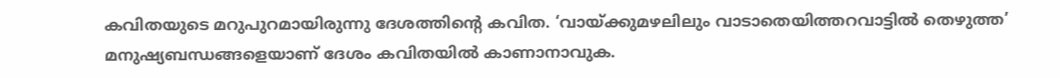കവിതയുടെ മറുപുറമായിരുന്നു ദേശത്തിന്റെ കവിത. ‘വായ്‌ക്കുമഴലിലും വാടാതെയിത്തറവാട്ടില്‍ തെഴുത്ത’ മനുഷ്യബന്ധങ്ങളെയാണ് ദേശം കവിതയില്‍ കാണാനാവുക.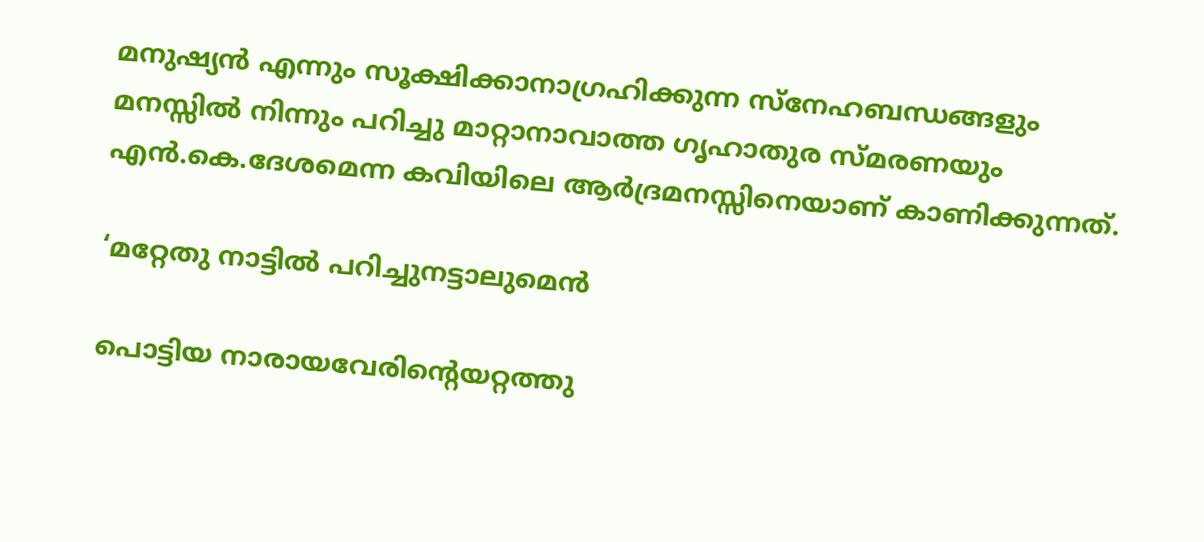മനുഷ്യന്‍ എന്നും സൂക്ഷിക്കാനാഗ്രഹിക്കുന്ന സ്‌നേഹബന്ധങ്ങളും മനസ്സില്‍ നിന്നും പറിച്ചു മാറ്റാനാവാത്ത ഗൃഹാതുര സ്മരണയും എന്‍.കെ.ദേശമെന്ന കവിയിലെ ആര്‍ദ്രമനസ്സിനെയാണ് കാണിക്കുന്നത്.

‘മറ്റേതു നാട്ടില്‍ പറിച്ചുനട്ടാലുമെന്‍

പൊട്ടിയ നാരായവേരിന്റെയറ്റത്തു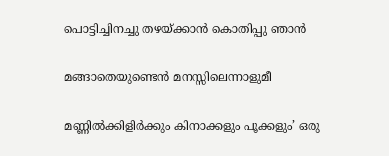പൊട്ടിച്ചിനച്ചു തഴയ്‌ക്കാന്‍ കൊതിപ്പു ഞാന്‍

മങ്ങാതെയുണ്ടെന്‍ മനസ്സിലെന്നാളുമീ

മണ്ണില്‍ക്കിളിര്‍ക്കും കിനാക്കളും പൂക്കളും’ ഒരു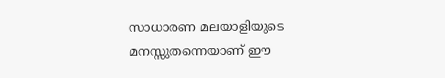സാധാരണ മലയാളിയുടെ മനസ്സുതന്നെയാണ് ഈ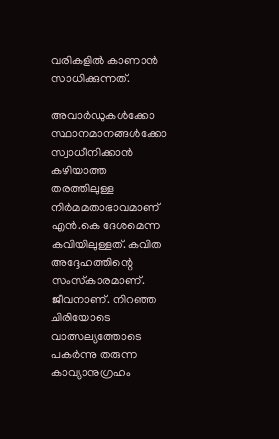വരികളില്‍ കാണാന്‍ സാധിക്കുന്നത്.

അവാര്‍ഡുകള്‍ക്കോ സ്ഥാനമാനങ്ങള്‍ക്കോ സ്വാധീനിക്കാന്‍ കഴിയാത്ത തരത്തിലുള്ള നിര്‍മമതാഭാവമാണ് എന്‍.കെ ദേശമെന്ന കവിയിലുള്ളത്. കവിത അദ്ദേഹത്തിന്റെ സംസ്‌കാരമാണ്. ജീവനാണ്. നിറഞ്ഞ ചിരിയോടെ വാത്സല്യത്തോടെ പകര്‍ന്നു തരുന്ന കാവ്യാനുഗ്രഹം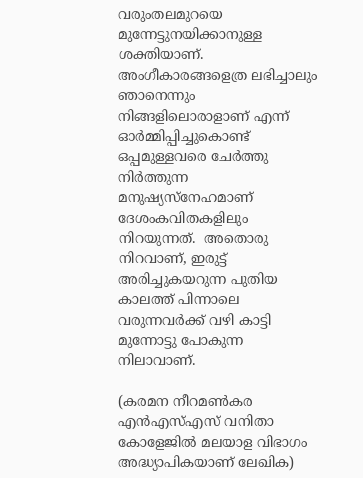വരുംതലമുറയെ മുന്നേട്ടുനയിക്കാനുള്ള ശക്തിയാണ്. അംഗീകാരങ്ങളെത്ര ലഭിച്ചാലും ഞാനെന്നും നിങ്ങളിലൊരാളാണ് എന്ന് ഓര്‍മ്മിപ്പിച്ചുകൊണ്ട് ഒപ്പമുള്ളവരെ ചേര്‍ത്തു നിര്‍ത്തുന്ന മനുഷ്യസ്‌നേഹമാണ് ദേശംകവിതകളിലും നിറയുന്നത്.  അതൊരു നിറവാണ്, ഇരുട്ട് അരിച്ചുകയറുന്ന പുതിയ കാലത്ത് പിന്നാലെ വരുന്നവര്‍ക്ക് വഴി കാട്ടി മുന്നോട്ടു പോകുന്ന നിലാവാണ്.

(കരമന നീറമണ്‍കര എന്‍എസ്എസ് വനിതാ കോളേജില്‍ മലയാള വിഭാഗം അദ്ധ്യാപികയാണ് ലേഖിക)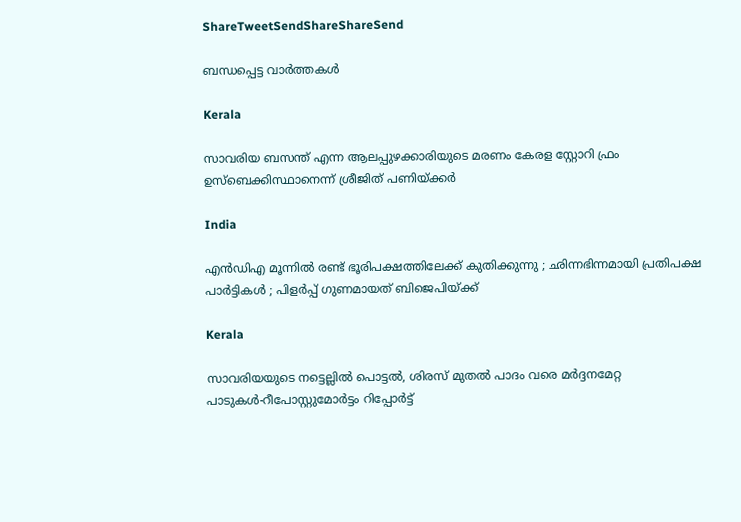ShareTweetSendShareShareSend

ബന്ധപ്പെട്ട വാര്‍ത്തകള്‍

Kerala

സാവരിയ ബസന്ത് എന്ന ആലപ്പുഴക്കാരിയുടെ മരണം കേരള സ്റ്റോറി ഫ്രം ഉസ്ബെക്കിസ്ഥാനെന്ന് ശ്രീജിത് പണിയ്‌ക്കര്‍

India

എൻ‌ഡി‌എ മൂന്നിൽ രണ്ട് ഭൂരിപക്ഷത്തിലേക്ക് കുതിക്കുന്നു ; ഛിന്നഭിന്നമായി പ്രതിപക്ഷ പാർട്ടികൾ ; പിളർപ്പ് ഗുണമായത് ബിജെപിയ്‌ക്ക്

Kerala

സാവരിയയുടെ നട്ടെല്ലില്‍ പൊട്ടല്‍, ശിരസ് മുതല്‍ പാദം വരെ മര്‍ദ്ദനമേറ്റ പാടുകള്‍-റീപോസ്റ്റുമോര്‍ട്ടം റിപ്പോര്‍ട്ട്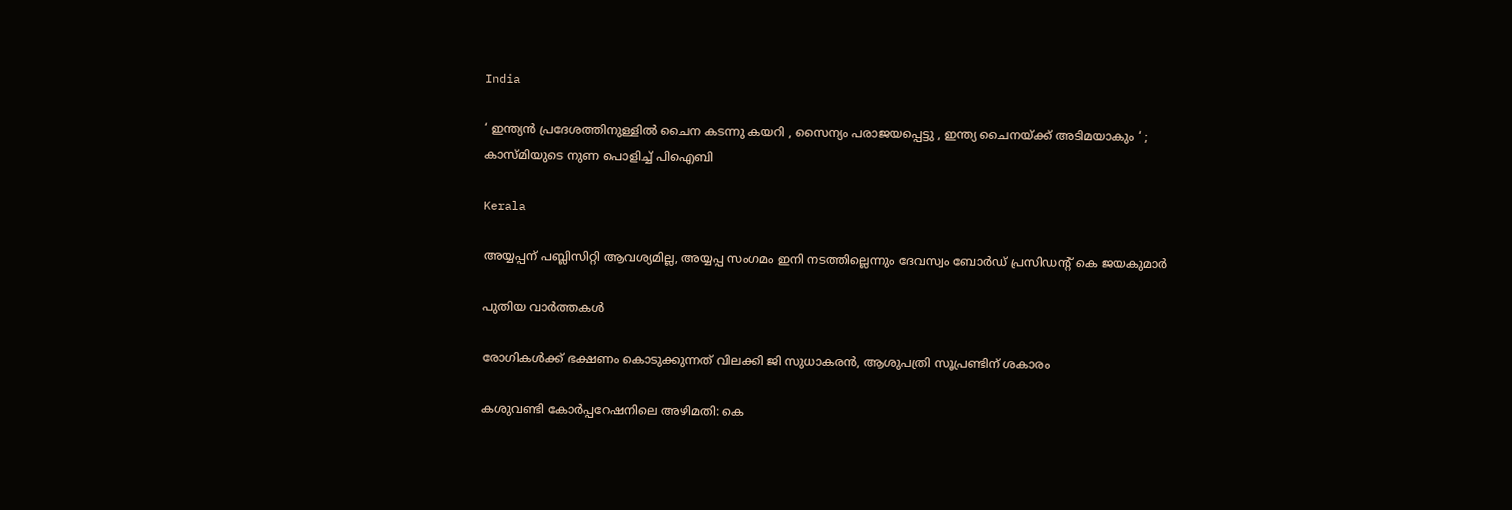India

‘ ഇന്ത്യൻ പ്രദേശത്തിനുള്ളിൽ ചൈന കടന്നു കയറി , സൈന്യം പരാജയപ്പെട്ടു , ഇന്ത്യ ചൈനയ്‌ക്ക് അടിമയാകും ‘ ; കാസ്മിയുടെ നുണ പൊളിച്ച് പിഐബി

Kerala

അയ്യപ്പന് പബ്ലിസിറ്റി ആവശ്യമില്ല, അയ്യപ്പ സംഗമം ഇനി നടത്തില്ലെന്നും ദേവസ്വം ബോര്‍ഡ് പ്രസിഡന്റ് കെ ജയകുമാര്‍

പുതിയ വാര്‍ത്തകള്‍

രോഗികള്‍ക്ക് ഭക്ഷണം കൊടുക്കുന്നത് വിലക്കി ജി സുധാകരന്‍, ആശുപത്രി സൂപ്രണ്ടിന് ശകാരം

കശുവണ്ടി കോര്‍പ്പറേഷനിലെ അഴിമതി: കെ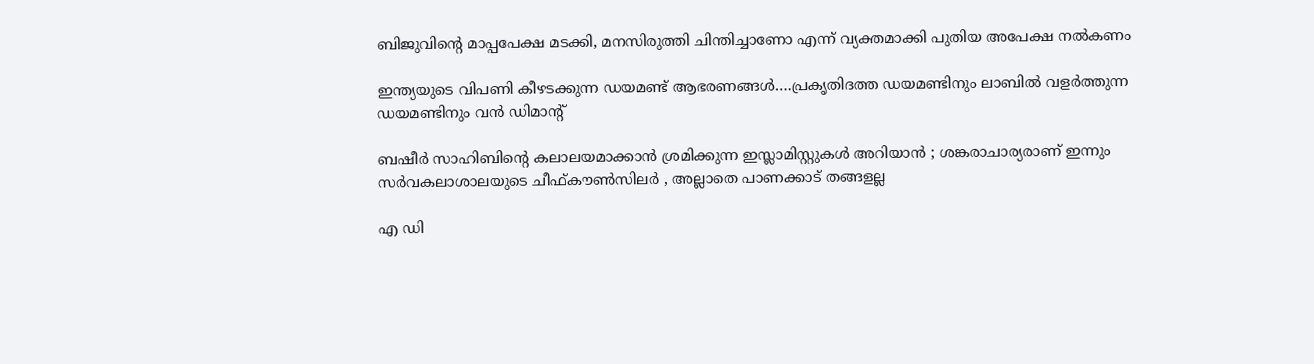ബിജുവിന്റെ മാപ്പപേക്ഷ മടക്കി, മനസിരുത്തി ചിന്തിച്ചാണോ എന്ന് വ്യക്തമാക്കി പുതിയ അപേക്ഷ നല്‍കണം

ഇന്ത്യയുടെ വിപണി കീഴടക്കുന്ന ഡയമണ്ട് ആഭരണങ്ങള്‍….പ്രകൃതിദത്ത ഡയമണ്ടിനും ലാബില്‍ വളര്‍ത്തുന്ന ഡയമണ്ടിനും വന്‍ ഡിമാന്‍റ്

ബഷീർ സാഹിബിന്റെ കലാലയമാക്കാൻ ശ്രമിക്കുന്ന ഇസ്ലാമിസ്റ്റുകൾ അറിയാൻ ; ശങ്കരാചാര്യരാണ് ഇന്നും സർവകലാശാലയുടെ ചീഫ്കൗൺസിലർ , അല്ലാതെ പാണക്കാട് തങ്ങളല്ല

എ ഡി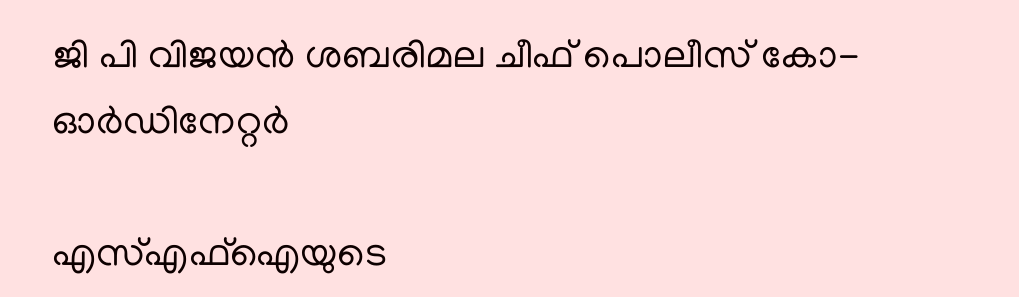ജി പി വിജയന്‍ ശബരിമല ചീഫ് പൊലീസ് കോ-ഓര്‍ഡിനേറ്റര്‍

എസ്എഫ്‌ഐയുടെ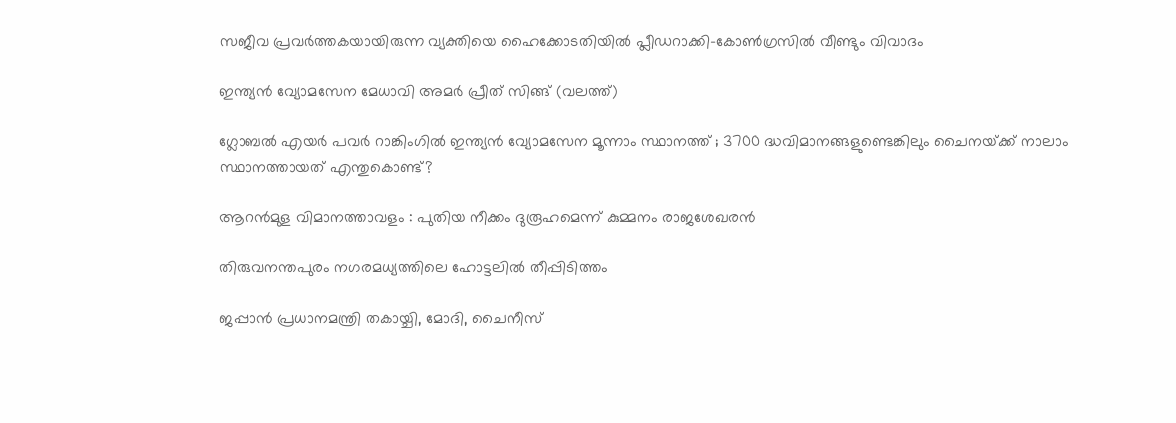സജീവ പ്രവര്‍ത്തകയായിരുന്ന വ്യക്തിയെ ഹൈക്കോടതിയില്‍ പ്ലീഡറാക്കി-കോണ്‍ഗ്രസില്‍ വീണ്ടും വിവാദം

ഇന്ത്യന്‍ വ്യോമസേന മേധാവി അമര്‍ പ്രീത് സിങ്ങ് (വലത്ത്)

ഗ്ലോബല്‍ എയര്‍ പവര്‍ റാങ്കിംഗില്‍ ഇന്ത്യന്‍ വ്യോമസേന മൂന്നാം സ്ഥാനത്ത് ; 3700 ദ്ധവിമാനങ്ങളുണ്ടെങ്കിലും ചൈനയ്‌ക്ക് നാലാം സ്ഥാനത്തായത് എന്തുകൊണ്ട്?

ആറന്‍മുള വിമാനത്താവളം : പുതിയ നീക്കം ദുരൂഹമെന്ന് കുമ്മനം രാജശേഖരന്‍

തിരുവനന്തപുരം നഗരമധ്യത്തിലെ ഹോട്ടലില്‍ തീപ്പിടിത്തം

ജപ്പാന്‍ പ്രധാനമന്ത്രി തകായ്ചി, മോദി, ചൈനീസ്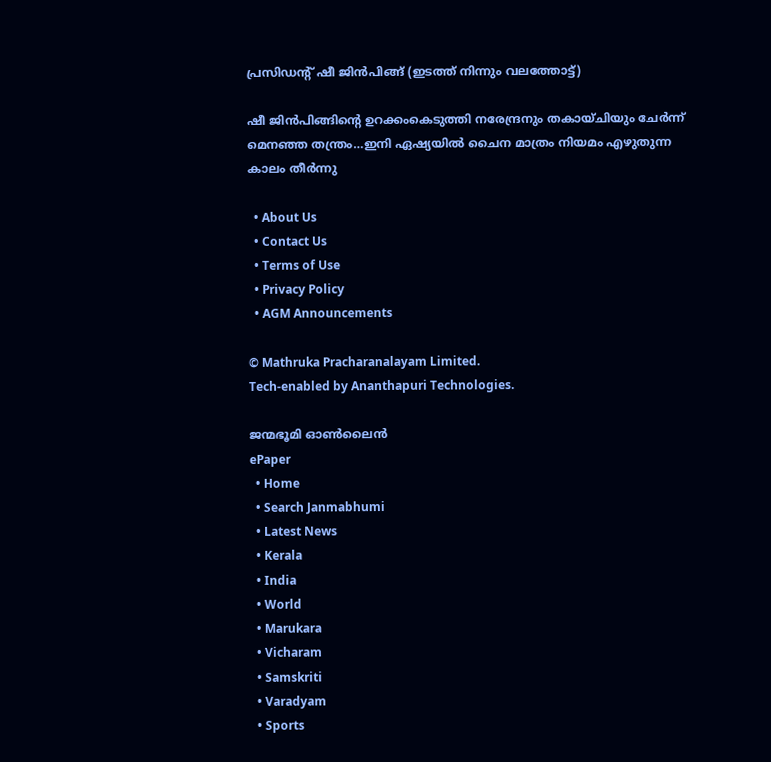പ്രസിഡന്‍റ് ഷീ ജിന്‍പിങ്ങ് (ഇടത്ത് നിന്നും വലത്തോട്ട്)

ഷീ ജിന്‍പിങ്ങിന്റെ ഉറക്കംകെടുത്തി നരേന്ദ്രനും തകായ്ചിയും ചേര്‍ന്ന് മെനഞ്ഞ തന്ത്രം…ഇനി ഏഷ്യയില്‍ ചൈന മാത്രം നിയമം എഴുതുന്ന കാലം തീര്‍ന്നു

  • About Us
  • Contact Us
  • Terms of Use
  • Privacy Policy
  • AGM Announcements

© Mathruka Pracharanalayam Limited.
Tech-enabled by Ananthapuri Technologies.

ജന്മഭൂമി ഓണ്‍ലൈന്‍
ePaper
  • Home
  • Search Janmabhumi
  • Latest News
  • Kerala
  • India
  • World
  • Marukara
  • Vicharam
  • Samskriti
  • Varadyam
  • Sports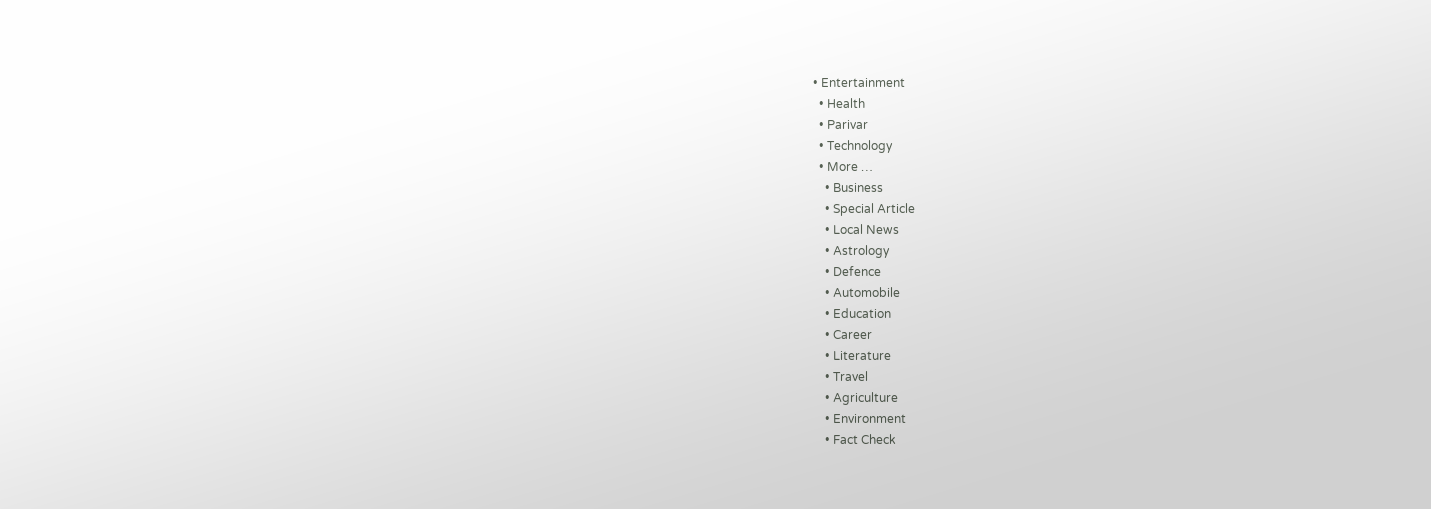• Entertainment
  • Health
  • Parivar
  • Technology
  • More …
    • Business
    • Special Article
    • Local News
    • Astrology
    • Defence
    • Automobile
    • Education
    • Career
    • Literature
    • Travel
    • Agriculture
    • Environment
    • Fact Check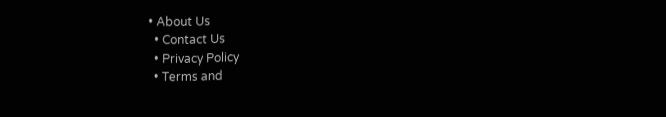• About Us
  • Contact Us
  • Privacy Policy
  • Terms and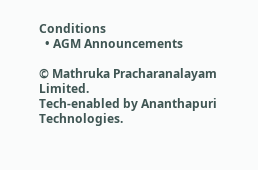Conditions
  • AGM Announcements

© Mathruka Pracharanalayam Limited.
Tech-enabled by Ananthapuri Technologies.